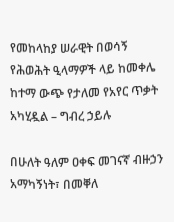የመከላከያ ሠራዊት በወሳኝ የሕወሕት ዒላማዎች ላይ ከመቀሌ ከተማ ውጭ የታለመ የአየር ጥቃት አካሂዷል – ግብረ ኃይሉ

በሁለት ዓለም ዐቀፍ መገናኛ ብዙኃን አማካኝነት፣ በመቐለ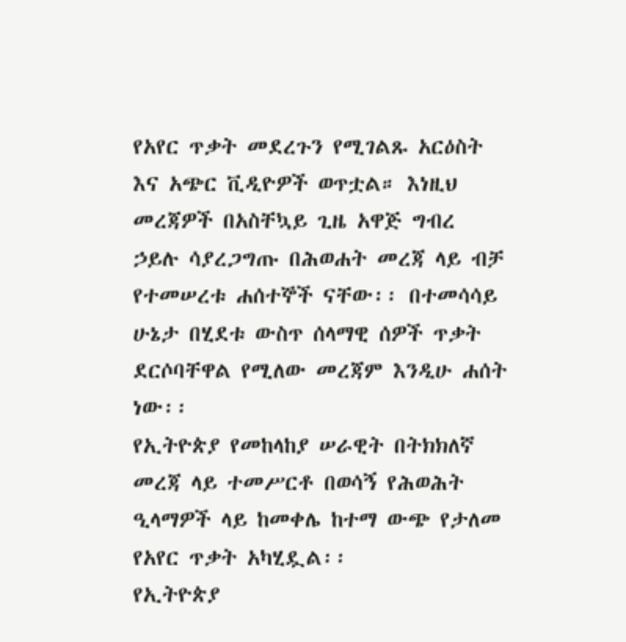የአየር ጥቃት መደረጉን የሚገልጹ አርዕስት እና አጭር ቪዲዮዎች ወጥቷል። እነዚህ መረጃዎች በአስቸኳይ ጊዜ አዋጅ ግብረ ኃይሉ ሳያረጋግጡ በሕወሐት መረጃ ላይ ብቻ የተመሠረቱ ሐሰተኞች ናቸው፡፡ በተመሳሳይ ሁኔታ በሂደቱ ውስጥ ሰላማዊ ሰዎች ጥቃት ደርሶባቸዋል የሚለው መረጃም እንዲሁ ሐሰት ነው፡፡
የኢትዮጵያ የመከላከያ ሠራዊት በትክክለኛ መረጃ ላይ ተመሥርቶ በወሳኝ የሕወሕት ዒላማዎች ላይ ከመቀሌ ከተማ ውጭ የታለመ የአየር ጥቃት አካሂዷል፡፡
የኢትዮጵያ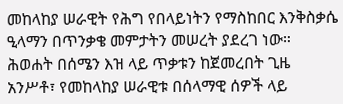መከላከያ ሠራዊት የሕግ የበላይነትን የማስከበር እንቅስቃሴ ዒላማን በጥንቃቄ መምታትን መሠረት ያደረገ ነው። ሕወሐት በሰሜን እዝ ላይ ጥቃቱን ከጀመረበት ጊዜ አንሥቶ፣ የመከላከያ ሠራዊቱ በሰላማዊ ሰዎች ላይ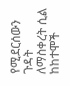የሚደርሰውን ጉዳት ለማስቀረት ሲል ከከተሞች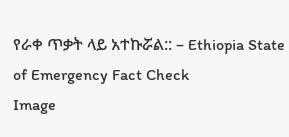የራቀ ጥቃት ላይ አተኩሯል:: – Ethiopia State of Emergency Fact Check
Image